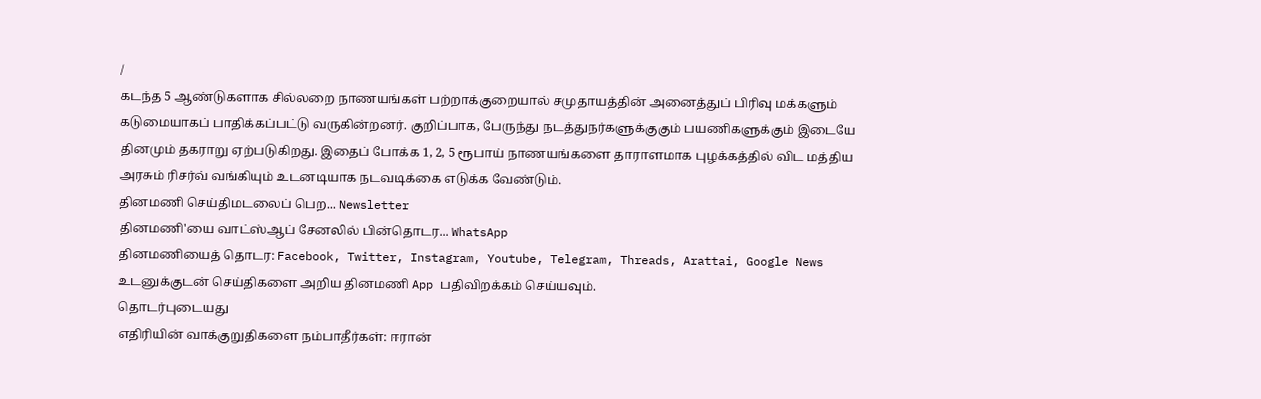/
கடந்த 5 ஆண்டுகளாக சில்லறை நாணயங்கள் பற்றாக்குறையால் சமுதாயத்தின் அனைத்துப் பிரிவு மக்களும் கடுமையாகப் பாதிக்கப்பட்டு வருகின்றனர். குறிப்பாக, பேருந்து நடத்துநர்களுக்குகும் பயணிகளுக்கும் இடையே தினமும் தகராறு ஏற்படுகிறது. இதைப் போக்க 1, 2, 5 ரூபாய் நாணயங்களை தாராளமாக புழக்கத்தில் விட மத்திய அரசும் ரிசர்வ் வங்கியும் உடனடியாக நடவடிக்கை எடுக்க வேண்டும்.
தினமணி செய்திமடலைப் பெற... Newsletter
தினமணி'யை வாட்ஸ்ஆப் சேனலில் பின்தொடர... WhatsApp
தினமணியைத் தொடர: Facebook, Twitter, Instagram, Youtube, Telegram, Threads, Arattai, Google News
உடனுக்குடன் செய்திகளை அறிய தினமணி App பதிவிறக்கம் செய்யவும்.
தொடர்புடையது
எதிரியின் வாக்குறுதிகளை நம்பாதீர்கள்: ஈரான்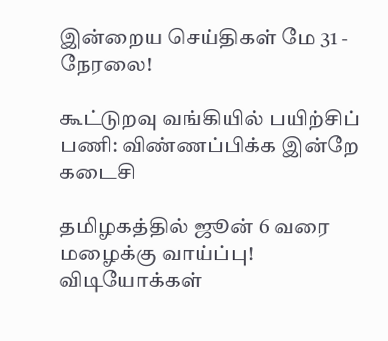இன்றைய செய்திகள் மே 31 - நேரலை!

கூட்டுறவு வங்கியில் பயிற்சிப் பணி: விண்ணப்பிக்க இன்றே கடைசி

தமிழகத்தில் ஜூன் 6 வரை மழைக்கு வாய்ப்பு!
விடியோக்கள்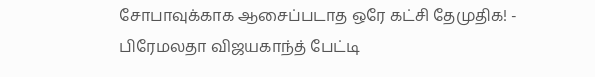சோபாவுக்காக ஆசைப்படாத ஒரே கட்சி தேமுதிக! - பிரேமலதா விஜயகாந்த் பேட்டி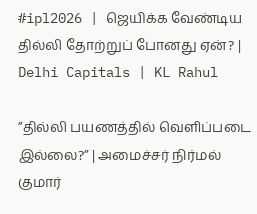#ipl2026 | ஜெயிக்க வேண்டிய தில்லி தோற்றுப் போனது ஏன்? | Delhi Capitals | KL Rahul

”தில்லி பயணத்தில் வெளிப்படை இல்லை?” | அமைச்சர் நிர்மல் குமார்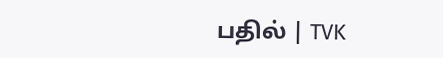பதில் | TVK